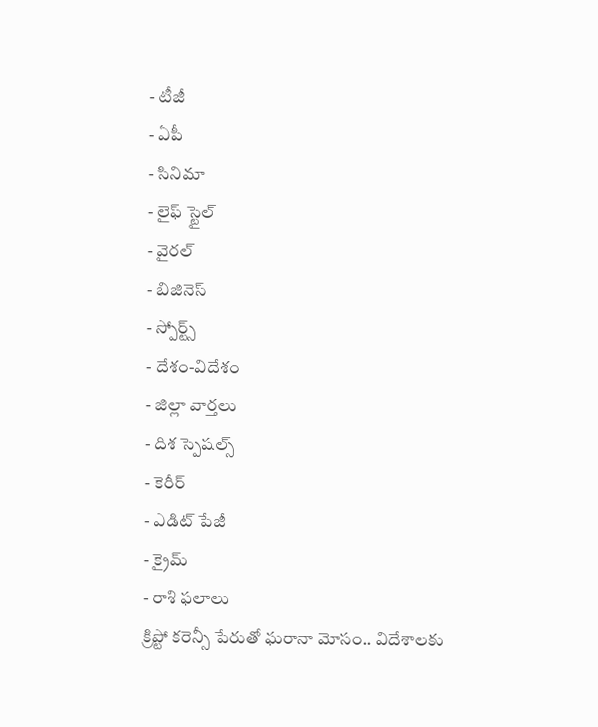- టీజీ
- ఏపీ
- సినిమా
- లైఫ్ స్టైల్
- వైరల్
- బిజినెస్
- స్పోర్ట్స్
- దేశం-విదేశం
- జిల్లా వార్తలు
- దిశ స్పెషల్స్
- కెరీర్
- ఎడిట్ పేజీ
- క్రైమ్
- రాశి ఫలాలు
క్రిప్టో కరెన్సీ పేరుతో ఘరానా మోసం.. విదేశాలకు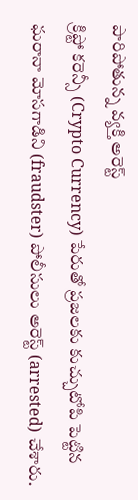పారిపోతున్న వ్యక్తి అరెస్ట్
క్రిప్టో కరెన్సీ (Crypto Currency) పేరుతో ప్రజలకు కుచ్చుటోపి పెట్టిన ఘరానా మోసగాడిని (fraudster) పోలీసులు అరెస్ట్ (arrested) చేశారు.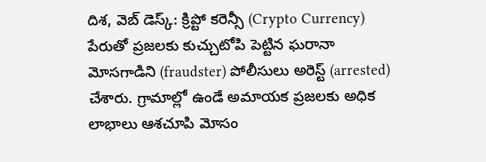దిశ, వెబ్ డెస్క్: క్రిప్టో కరెన్సీ (Crypto Currency) పేరుతో ప్రజలకు కుచ్చుటోపి పెట్టిన ఘరానా మోసగాడిని (fraudster) పోలీసులు అరెస్ట్ (arrested) చేశారు. గ్రామాల్లో ఉండే అమాయక ప్రజలకు అధిక లాభాలు ఆశచూపి మోసం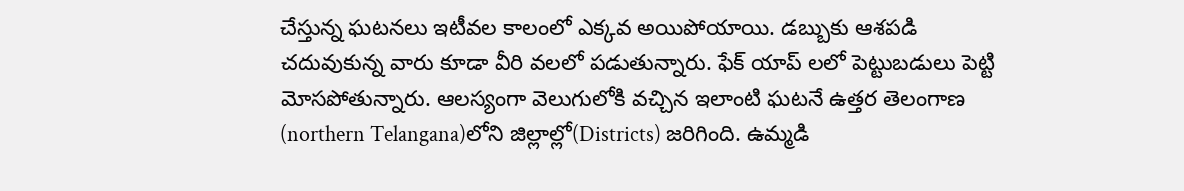చేస్తున్న ఘటనలు ఇటీవల కాలంలో ఎక్కవ అయిపోయాయి. డబ్బుకు ఆశపడి చదువుకున్న వారు కూడా వీరి వలలో పడుతున్నారు. ఫేక్ యాప్ లలో పెట్టుబడులు పెట్టి మోసపోతున్నారు. ఆలస్యంగా వెలుగులోకి వచ్చిన ఇలాంటి ఘటనే ఉత్తర తెలంగాణ (northern Telangana)లోని జిల్లాల్లో(Districts) జరిగింది. ఉమ్మడి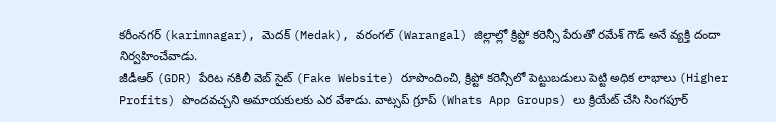కరీంనగర్ (karimnagar), మెదక్ (Medak), వరంగల్ (Warangal) జిల్లాల్లో క్రిప్టో కరెన్సీ పేరుతో రమేశ్ గౌడ్ అనే వ్యక్తి దందా నిర్వహించేవాడు.
జీడీఆర్ (GDR) పేరిట నకిలీ వెబ్ సైట్ (Fake Website) రూపొందించి, క్రిప్టో కరెన్సీలో పెట్టుబడులు పెట్టి అధిక లాభాలు (Higher Profits) పొందవచ్చని అమాయకులకు ఎర వేశాడు. వాట్సప్ గ్రూప్ (Whats App Groups) లు క్రియేట్ చేసి సింగపూర్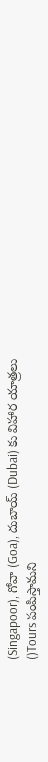(Singapoor), గోవా (Goa), దుబాయ్ (Dubai) కు విహార యాత్రలు ()Tours పంపిస్తామని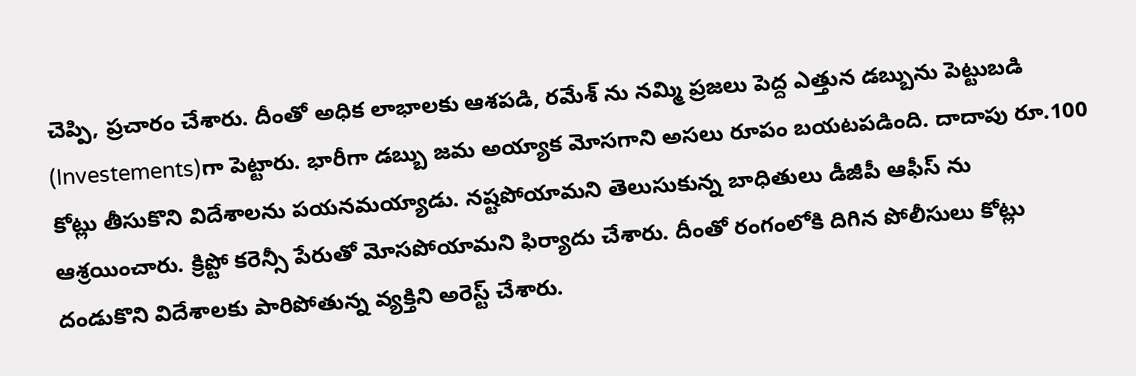చెప్పి, ప్రచారం చేశారు. దీంతో అధిక లాభాలకు ఆశపడి, రమేశ్ ను నమ్మి ప్రజలు పెద్ద ఎత్తున డబ్బును పెట్టుబడి (Investements)గా పెట్టారు. భారీగా డబ్బు జమ అయ్యాక మోసగాని అసలు రూపం బయటపడింది. దాదాపు రూ.100 కోట్లు తీసుకొని విదేశాలను పయనమయ్యాడు. నష్టపోయామని తెలుసుకున్న బాధితులు డీజీపీ ఆఫీస్ ను ఆశ్రయించారు. క్రిప్టో కరెన్సీ పేరుతో మోసపోయామని ఫిర్యాదు చేశారు. దీంతో రంగంలోకి దిగిన పోలీసులు కోట్లు దండుకొని విదేశాలకు పారిపోతున్న వ్యక్తిని అరెస్ట్ చేశారు.